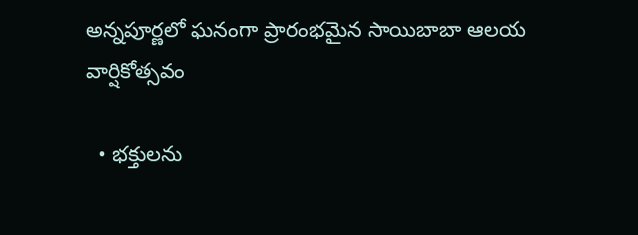అన్న‌పూర్ణ‌లో ఘ‌నంగా ప్రారంభ‌మైన సాయిబాబా ఆల‌య వార్షికోత్స‌వం

  • భ‌క్తుల‌ను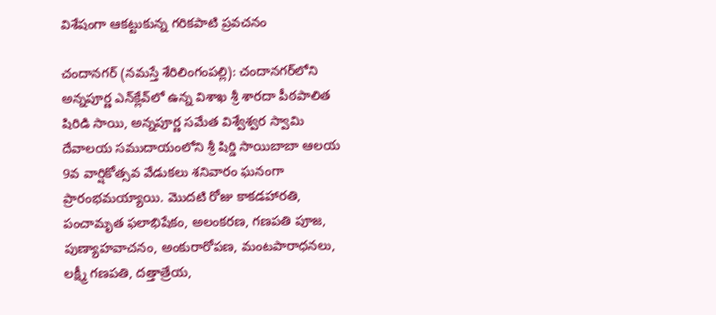విశేషంగా ఆక‌ట్టుకున్న గ‌రిక‌పాటి ప్ర‌వ‌చ‌నం

చందాన‌గ‌ర్‌ (న‌మ‌స్తే శేరిలింగంప‌ల్లి‌): చందానగర్‌లోని అన్నపూర్ణ ఎన్‌క్లేవ్‌లో ఉన్న విశాఖ శ్రీ శార‌దా పీఠ‌పాలిత‌ షిరిడి సాయి, అన్నపూర్ణ సమేత విశ్వేశ్వర స్వామి దేవాలయ స‌ముదాయంలోని శ్రీ షిర్డి సాయిబాబా ఆల‌య‌ 9వ వార్షికోత్స‌వ వేడుక‌లు శ‌నివారం ఘ‌నంగా ప్రారంభ‌మ‌య్యాయి. మొద‌టి రోజు కాక‌డ‌హార‌తి, పంచామృత ఫ‌లాభిషేకం, అలంక‌ర‌ణ‌, గ‌ణ‌ప‌తి పూజ‌, పుణ్యాహ‌వాచ‌నం, అంకురారోప‌ణ‌, మంట‌పారాధ‌న‌లు, ల‌క్ష్మీ గ‌ణ‌ప‌తి, ద‌త్తాత్రేయ‌,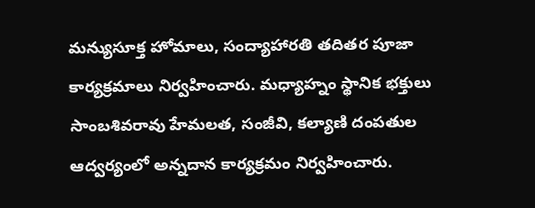మ‌న్యుసూక్త హోమాలు, సంద్యాహార‌తి త‌దిత‌ర పూజా కార్య‌క్ర‌మాలు నిర్వ‌హించారు. మ‌ధ్యాహ్నం స్థానిక భ‌క్తులు సాంబ‌శివ‌రావు హేమ‌ల‌త‌, సంజీవి, క‌ల్యాణి దంప‌తుల ఆద్వ‌ర్యంలో అన్న‌దాన కార్య‌క్ర‌మం నిర్వ‌హించారు.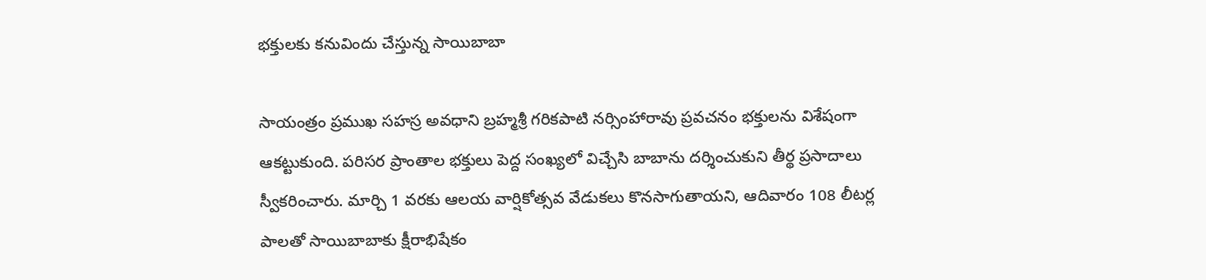భ‌క్తుల‌కు క‌నువిందు చేస్తున్న సాయిబాబా

సాయంత్రం ప్ర‌ముఖ సహస్ర అవ‌ధాని బ్ర‌హ్మ‌శ్రీ గ‌రిక‌పాటి న‌ర్సింహారావు ప్ర‌వ‌చ‌నం భ‌క్తుల‌ను విశేషంగా ఆక‌ట్టుకుంది. ప‌రిస‌ర ప్రాంతాల భ‌క్తులు పెద్ద సంఖ్య‌లో విచ్చేసి బాబాను ద‌ర్శించుకుని తీర్థ ప్ర‌సాదాలు స్వీక‌రించారు. మార్చి 1 వ‌ర‌కు ఆల‌య వార్షికోత్స‌వ వేడుక‌లు కొన‌సాగుతాయ‌ని, ఆదివారం 108 లీట‌ర్ల పాల‌తో సాయిబాబాకు క్షీరాభిషేకం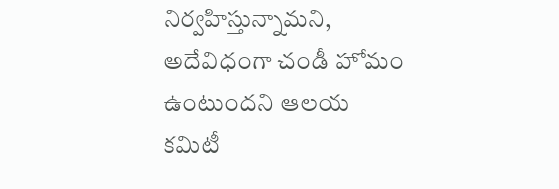నిర్వ‌హిస్తున్నామ‌ని, అదేవిధంగా చండీ హోమం ఉంటుంద‌ని ఆల‌య క‌మిటీ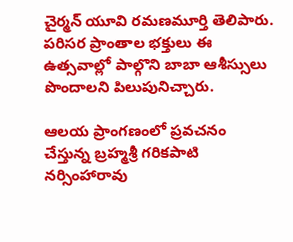చైర్మ‌న్ యూవి ర‌మ‌ణ‌మూర్తి తెలిపారు. ప‌రిస‌ర ప్రాంతాల భ‌క్తులు ఈ ఉత్స‌వాల్లో పాల్గొని బాబా ఆశీస్సులు పొందాల‌ని పిలుపునిచ్చారు.

ఆల‌య ప్రాంగ‌ణంలో ప్ర‌వ‌చ‌నం చేస్తున్న బ్ర‌హ్మ‌శ్రీ గ‌రిక‌పాటి న‌ర్సింహారావు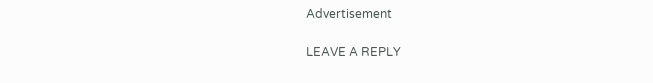Advertisement

LEAVE A REPLY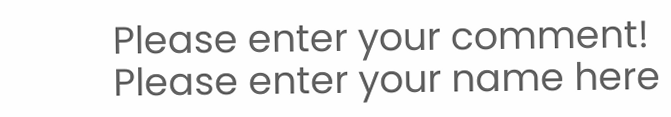Please enter your comment!
Please enter your name here